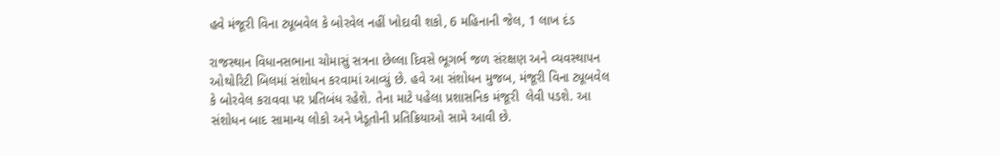હવે મંજૂરી વિના ટ્યૂબવેલ કે બોરવેલ નહીં ખોદાવી શકો, 6 મહિનાની જેલ, 1 લાખ દંડ

રાજસ્થાન વિધાનસભાના ચોમાસું સત્રના છેલ્લા દિવસે ભૂગર્ભ જળ સંરક્ષણ અને વ્યવસ્થાપન ઓથોરિટી બિલમાં સંશોધન કરવામાં આવ્યું છે. હવે આ સંશોધન મુજબ, મંજૂરી વિના ટ્યૂબવેલ કે બોરવેલ કરાવવા પર પ્રતિબંધ રહેશે. તેના માટે પહેલા પ્રશાસનિક મંજૂરી  લેવી પડશે. આ સંશોધન બાદ સામાન્ય લોકો અને ખેડૂતોની પ્રતિક્રિયાઓ સામે આવી છે.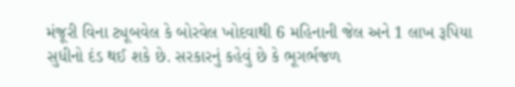મંજૂરી વિના ટ્યૂબવેલ કે બોરવેલ ખોદવાથી 6 મહિનાની જેલ અને 1 લાખ રૂપિયા સુધીનો દંડ થઈ શકે છે. સરકારનું કહેવું છે કે ભૂગર્ભજળ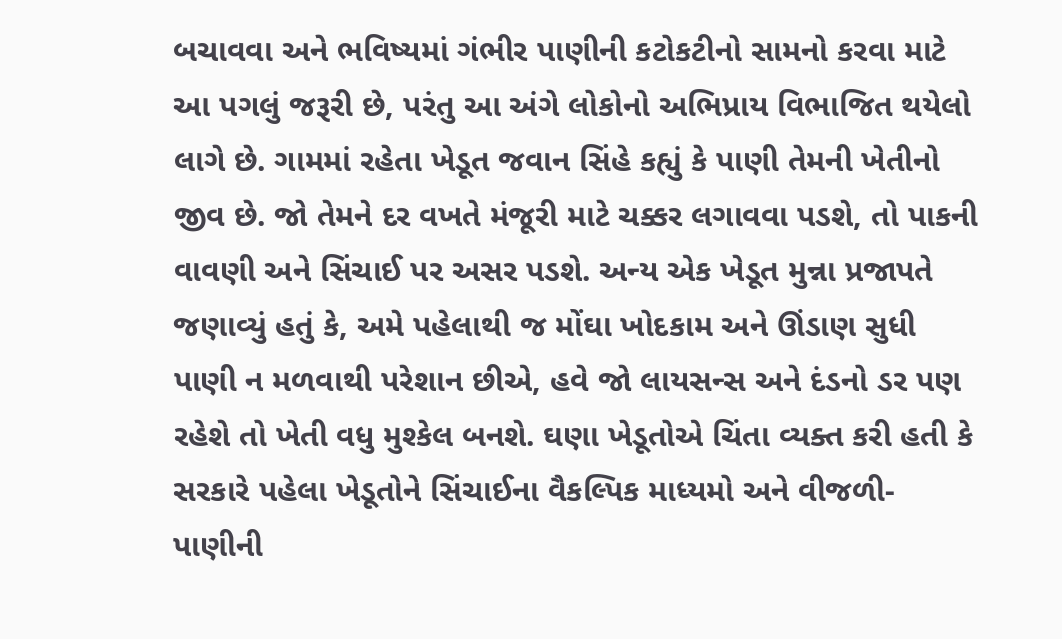બચાવવા અને ભવિષ્યમાં ગંભીર પાણીની કટોકટીનો સામનો કરવા માટે આ પગલું જરૂરી છે, પરંતુ આ અંગે લોકોનો અભિપ્રાય વિભાજિત થયેલો લાગે છે. ગામમાં રહેતા ખેડૂત જવાન સિંહે કહ્યું કે પાણી તેમની ખેતીનો જીવ છે. જો તેમને દર વખતે મંજૂરી માટે ચક્કર લગાવવા પડશે, તો પાકની વાવણી અને સિંચાઈ પર અસર પડશે. અન્ય એક ખેડૂત મુન્ના પ્રજાપતે જણાવ્યું હતું કે, અમે પહેલાથી જ મોંઘા ખોદકામ અને ઊંડાણ સુધી પાણી ન મળવાથી પરેશાન છીએ, હવે જો લાયસન્સ અને દંડનો ડર પણ રહેશે તો ખેતી વધુ મુશ્કેલ બનશે. ઘણા ખેડૂતોએ ચિંતા વ્યક્ત કરી હતી કે સરકારે પહેલા ખેડૂતોને સિંચાઈના વૈકલ્પિક માધ્યમો અને વીજળી-પાણીની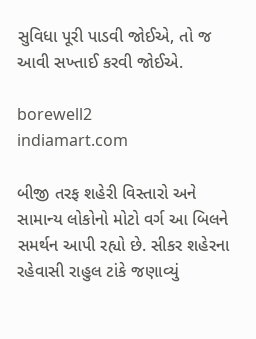સુવિધા પૂરી પાડવી જોઈએ, તો જ આવી સખ્તાઈ કરવી જોઈએ.

borewell2
indiamart.com

બીજી તરફ શહેરી વિસ્તારો અને સામાન્ય લોકોનો મોટો વર્ગ આ બિલને સમર્થન આપી રહ્યો છે. સીકર શહેરના રહેવાસી રાહુલ ટાંકે જણાવ્યું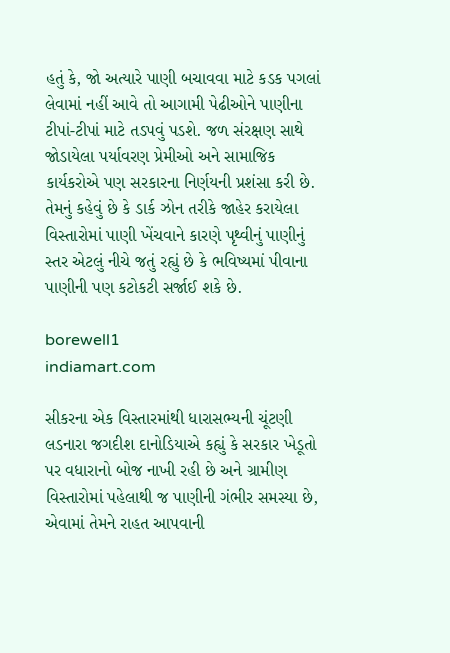હતું કે, જો અત્યારે પાણી બચાવવા માટે કડક પગલાં લેવામાં નહીં આવે તો આગામી પેઢીઓને પાણીના ટીપાં-ટીપાં માટે તડપવું પડશે. જળ સંરક્ષણ સાથે જોડાયેલા પર્યાવરણ પ્રેમીઓ અને સામાજિક કાર્યકરોએ પણ સરકારના નિર્ણયની પ્રશંસા કરી છે. તેમનું કહેવું છે કે ડાર્ક ઝોન તરીકે જાહેર કરાયેલા વિસ્તારોમાં પાણી ખેંચવાને કારણે પૃથ્વીનું પાણીનું સ્તર એટલું નીચે જતું રહ્યું છે કે ભવિષ્યમાં પીવાના પાણીની પણ કટોકટી સર્જાઈ શકે છે.

borewell1
indiamart.com

સીકરના એક વિસ્તારમાંથી ધારાસભ્યની ચૂંટણી લડનારા જગદીશ દાનોડિયાએ કહ્યું કે સરકાર ખેડૂતો પર વધારાનો બોજ નાખી રહી છે અને ગ્રામીણ વિસ્તારોમાં પહેલાથી જ પાણીની ગંભીર સમસ્યા છે, એવામાં તેમને રાહત આપવાની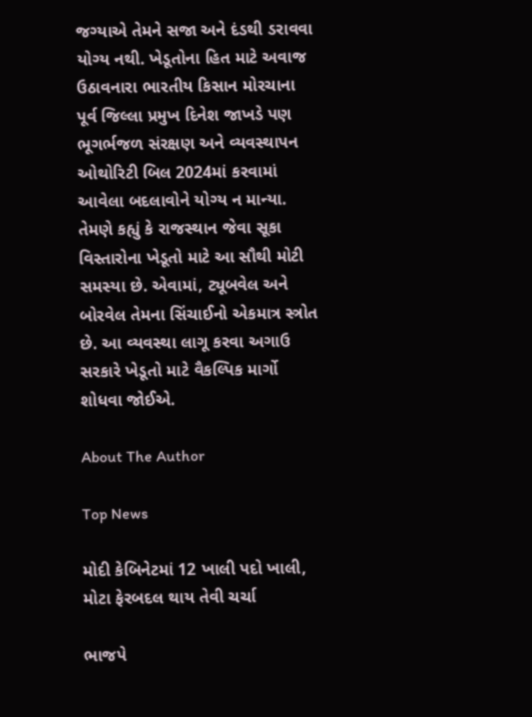જગ્યાએ તેમને સજા અને દંડથી ડરાવવા યોગ્ય નથી. ખેડૂતોના હિત માટે અવાજ ઉઠાવનારા ભારતીય કિસાન મોરચાના પૂર્વ જિલ્લા પ્રમુખ દિનેશ જાખડે પણ ભૂગર્ભજળ સંરક્ષણ અને વ્યવસ્થાપન ઓથોરિટી બિલ 2024માં કરવામાં આવેલા બદલાવોને યોગ્ય ન માન્યા. તેમણે કહ્યું કે રાજસ્થાન જેવા સૂકા વિસ્તારોના ખેડૂતો માટે આ સૌથી મોટી સમસ્યા છે. એવામાં, ટ્યૂબવેલ અને બોરવેલ તેમના સિંચાઈનો એકમાત્ર સ્ત્રોત છે. આ વ્યવસ્થા લાગૂ કરવા અગાઉ સરકારે ખેડૂતો માટે વૈકલ્પિક માર્ગો શોધવા જોઈએ.

About The Author

Top News

મોદી કેબિનેટમાં 12 ખાલી પદો ખાલી, મોટા ફેરબદલ થાય તેવી ચર્ચા

ભાજપે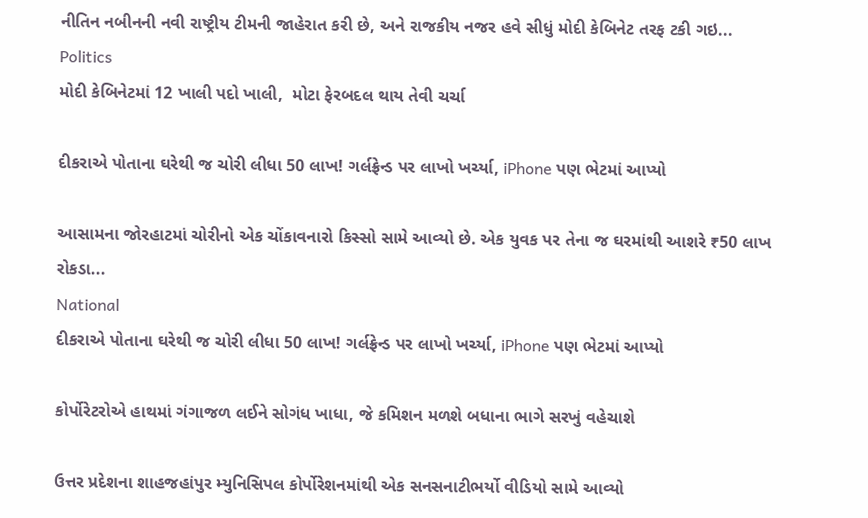નીતિન નબીનની નવી રાષ્ટ્રીય ટીમની જાહેરાત કરી છે, અને રાજકીય નજર હવે સીધું મોદી કેબિનેટ તરફ ટકી ગઇ...
Politics
મોદી કેબિનેટમાં 12 ખાલી પદો ખાલી,  મોટા ફેરબદલ થાય તેવી ચર્ચા

દીકરાએ પોતાના ઘરેથી જ ચોરી લીધા 50 લાખ! ગર્લફ્રેન્ડ પર લાખો ખર્ચ્યા, iPhone પણ ભેટમાં આપ્યો

આસામના જોરહાટમાં ચોરીનો એક ચોંકાવનારો કિસ્સો સામે આવ્યો છે. એક યુવક પર તેના જ ઘરમાંથી આશરે ₹50 લાખ રોકડા...
National
દીકરાએ પોતાના ઘરેથી જ ચોરી લીધા 50 લાખ! ગર્લફ્રેન્ડ પર લાખો ખર્ચ્યા, iPhone પણ ભેટમાં આપ્યો

કોર્પોરેટરોએ હાથમાં ગંગાજળ લઈને સોગંધ ખાધા, જે કમિશન મળશે બધાના ભાગે સરખું વહેચાશે

ઉત્તર પ્રદેશના શાહજહાંપુર મ્યુનિસિપલ કોર્પોરેશનમાંથી એક સનસનાટીભર્યો વીડિયો સામે આવ્યો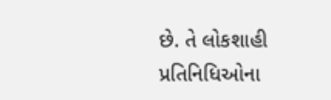છે. તે લોકશાહી પ્રતિનિધિઓના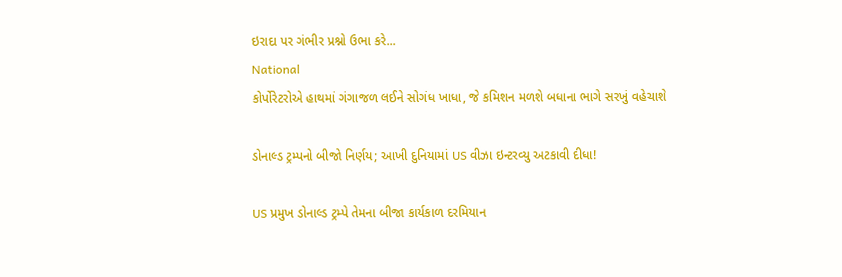ઇરાદા પર ગંભીર પ્રશ્નો ઉભા કરે...
National
કોર્પોરેટરોએ હાથમાં ગંગાજળ લઈને સોગંધ ખાધા, જે કમિશન મળશે બધાના ભાગે સરખું વહેચાશે

ડોનાલ્ડ ટ્રમ્પનો બીજો નિર્ણય; આખી દુનિયામાં US વીઝા ઇન્ટરવ્યુ અટકાવી દીધા!

US પ્રમુખ ડોનાલ્ડ ટ્રમ્પે તેમના બીજા કાર્યકાળ દરમિયાન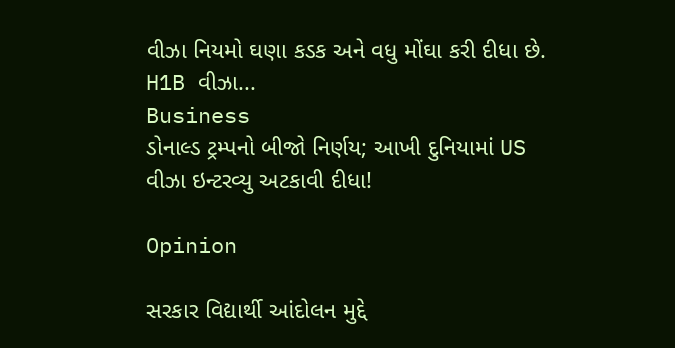વીઝા નિયમો ઘણા કડક અને વધુ મોંઘા કરી દીધા છે. H1B વીઝા...
Business
ડોનાલ્ડ ટ્રમ્પનો બીજો નિર્ણય; આખી દુનિયામાં US વીઝા ઇન્ટરવ્યુ અટકાવી દીધા!

Opinion

સરકાર વિદ્યાર્થી આંદોલન મુદ્દે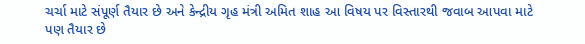ચર્ચા માટે સંપૂર્ણ તૈયાર છે અને કેન્દ્રીય ગૃહ મંત્રી અમિત શાહ આ વિષય પર વિસ્તારથી જવાબ આપવા માટે પણ તૈયાર છે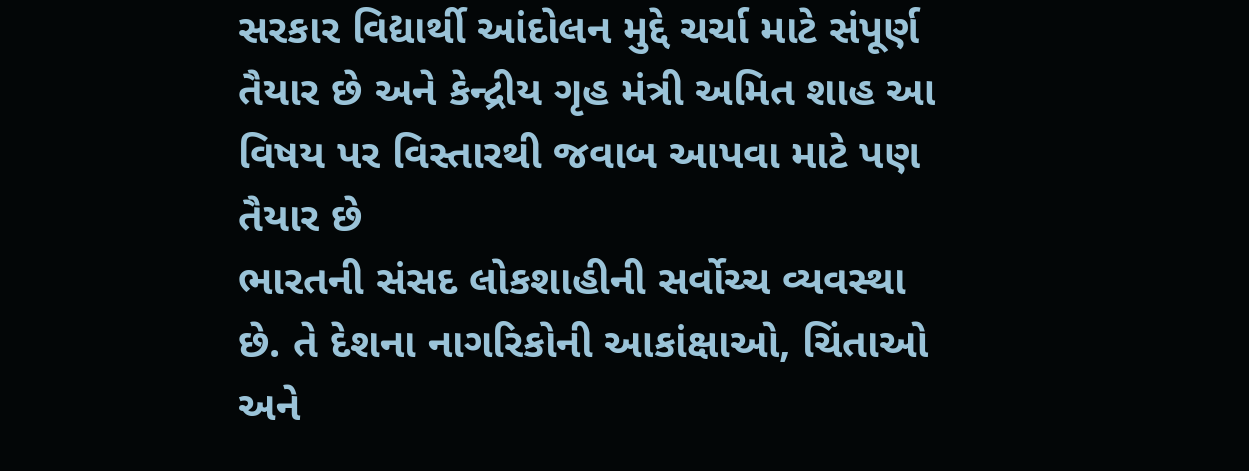સરકાર વિદ્યાર્થી આંદોલન મુદ્દે ચર્ચા માટે સંપૂર્ણ તૈયાર છે અને કેન્દ્રીય ગૃહ મંત્રી અમિત શાહ આ વિષય પર વિસ્તારથી જવાબ આપવા માટે પણ તૈયાર છે
ભારતની સંસદ લોકશાહીની સર્વોચ્ચ વ્યવસ્થા છે. તે દેશના નાગરિકોની આકાંક્ષાઓ, ચિંતાઓ અને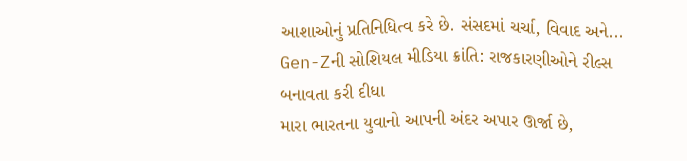આશાઓનું પ્રતિનિધિત્વ કરે છે. સંસદમાં ચર્ચા, વિવાદ અને...
Gen-Zની સોશિયલ મીડિયા ક્રાંતિ: રાજકારણીઓને રીલ્સ બનાવતા કરી દીધા
મારા ભારતના યુવાનો આપની અંદર અપાર ઊર્જા છે,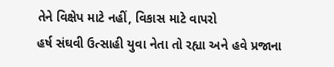તેને વિક્ષેપ માટે નહીં, વિકાસ માટે વાપરો
હર્ષ સંઘવી ઉત્સાહી યુવા નેતા તો રહ્યા અને હવે પ્રજાના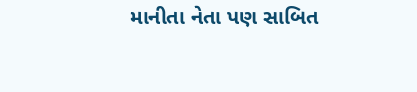માનીતા નેતા પણ સાબિત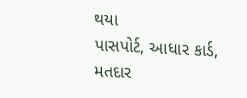થયા
પાસપોર્ટ, આધાર કાર્ડ, મતદાર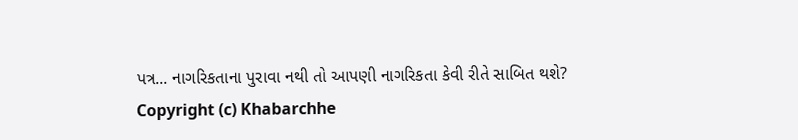પત્ર... નાગરિકતાના પુરાવા નથી તો આપણી નાગરિકતા કેવી રીતે સાબિત થશે?
Copyright (c) Khabarchhe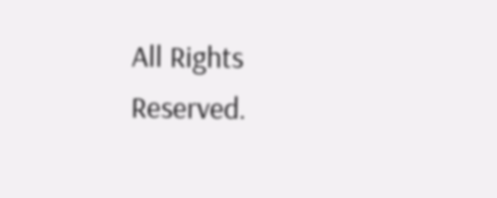All Rights Reserved.